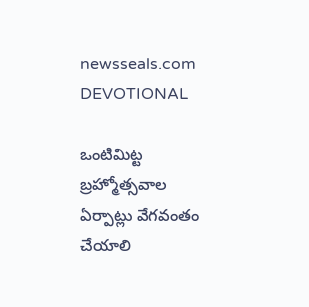newsseals.com
DEVOTIONAL

ఒంటిమిట్ట బ్ర‌హ్మోత్స‌వాల ఏర్పాట్లు వేగ‌వంతం చేయాలి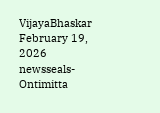VijayaBhaskar February 19, 2026
newsseals-Ontimitta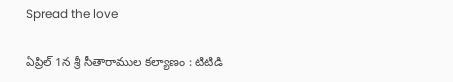Spread the love

ఏప్రిల్ 1న శ్రీ సీతారాముల క‌ల్యాణం : టిటిడి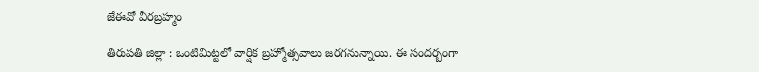జేఈవో వీర‌బ్ర‌హ్మం

తిరుప‌తి జిల్లా : ఒంటిమిట్టలో వార్షిక బ్ర‌హ్మోత్సవాలు జ‌ర‌గ‌నున్నాయి. ఈ సంద‌ర్బంగా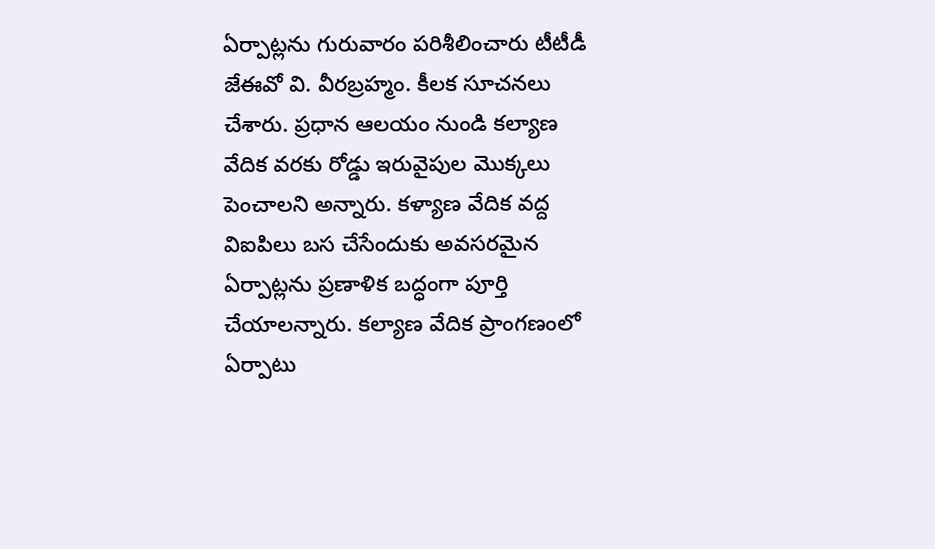ఏర్పాట్ల‌ను గురువారం ప‌రిశీలించారు టీటీడీ జేఈవో వి. వీర‌బ్రహ్మం. కీల‌క సూచ‌న‌లు చేశారు. ప్ర‌ధాన ఆలయం నుండి కల్యాణ వేదిక వరకు రోడ్డు ఇరువైపుల మొక్కలు పెంచాలని అన్నారు. కళ్యాణ వేదిక వద్ద విఐపిలు బస చేసేందుకు అవసరమైన ఏర్పాట్లను ప్రణాళిక బద్ధంగా పూర్తి చేయాలన్నారు. కల్యాణ వేదిక ప్రాంగణంలో ఏర్పాటు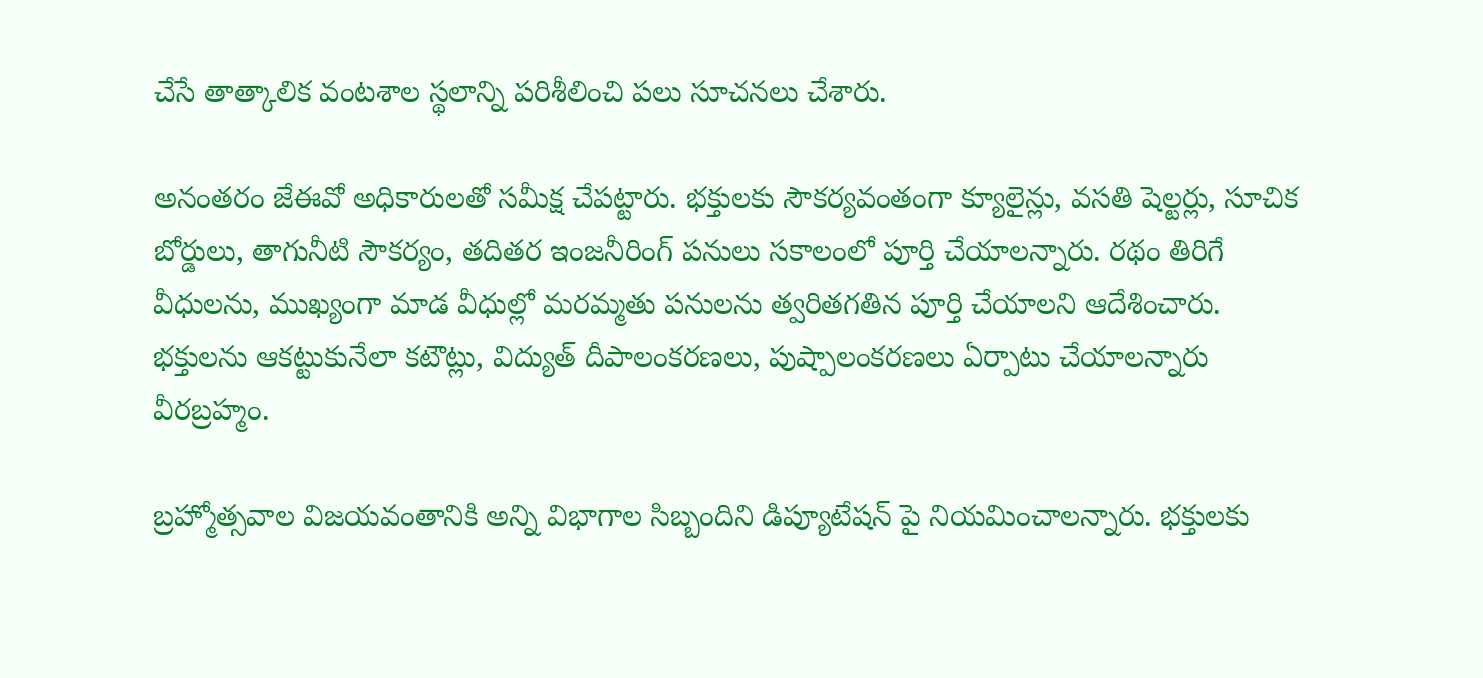చేసే తాత్కాలిక వంటశాల స్థలాన్ని పరిశీలించి ప‌లు సూచ‌న‌లు చేశారు.

అనంత‌రం జేఈవో అధికారుల‌తో స‌మీక్ష చేప‌ట్టారు. భక్తులకు సౌకర్యవంతంగా క్యూలైన్లు, వసతి షెల్టర్లు, సూచిక బోర్డులు, తాగునీటి సౌకర్యం, తదితర ఇంజనీరింగ్ పనులు సకాలంలో పూర్తి చేయాలన్నారు. రథం తిరిగే వీధులను, ముఖ్యంగా మాడ వీధుల్లో మరమ్మతు పనులను త్వరితగతిన పూర్తి చేయాలని ఆదేశించారు. భక్తులను ఆకట్టుకునేలా కటౌట్లు, విద్యుత్ దీపాలంకరణలు, పుష్పాలంకరణలు ఏర్పాటు చేయాలన్నారు వీర‌బ్ర‌హ్మం.

బ్రహ్మోత్సవాల విజయవంతానికి అన్ని విభాగాల సిబ్బందిని డిప్యూటేషన్ పై నియమించాలన్నారు. భ‌క్తుల‌కు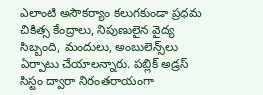ఎలాంటి అసౌక‌ర్యాం క‌లుగ‌కుండా ప్రధమ చికిత్స కేంద్రాలు, నిపుణులైన వైద్య సిబ్బంది, మందులు, అంబులెన్స్‌లు ఏర్పాటు చేయాల‌న్నారు. పబ్లిక్ అడ్రస్ సిస్టం ద్వారా నిరంతరాయంగా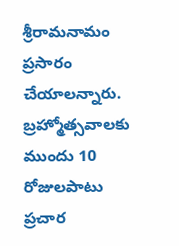శ్రీరామనామం ప్రసారం చేయాలన్నారు. బ్రహ్మోత్సవాలకు ముందు 10 రోజులపాటు ప్రచార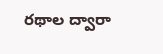ర‌థాల‌ ద్వారా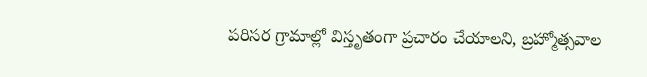పరిసర గ్రామాల్లో విస్తృతంగా ప్రచారం చేయాలని, బ్ర‌హ్మోత్స‌వాల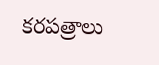కరపత్రాలు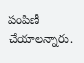పంపిణీ చేయాలన్నారు.